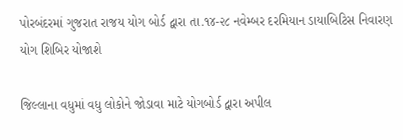પોરબંદરમાં ગુજરાત રાજય યોગ બોર્ડ દ્વારા તા.૧૪-૨૮ નવેમ્બર દરમિયાન ડાયાબિટિસ નિવારણ યોગ શિબિર યોજાશે

જિલ્લાના વધુમાં વધુ લોકોને જોડાવા માટે યોગબોર્ડ દ્વારા અપીલ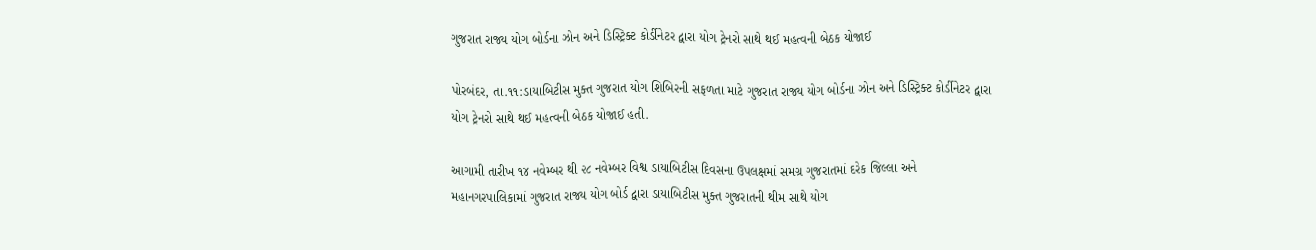ગુજરાત રાજ્ય યોગ બોર્ડના ઝોન અને ડિસ્ટ્રિક્ટ કોર્ડીનેટર દ્વારા યોગ ટ્રેનરો સાથે થઈ મહત્વની બેઠક યોજાઈ

પોરબંદર, તા.૧૧:ડાયાબિટીસ મુક્ત ગુજરાત યોગ શિબિરની સફળતા માટે ગુજરાત રાજ્ય યોગ બોર્ડના ઝોન અને ડિસ્ટ્રિક્ટ કોર્ડીનેટર દ્વારા યોગ ટ્રેનરો સાથે થઈ મહત્વની બેઠક યોજાઈ હતી.

આગામી તારીખ ૧૪ નવેમ્બર થી ૨૮ નવેમ્બર વિશ્વ ડાયાબિટીસ દિવસના ઉપલક્ષમાં સમગ્ર ગુજરાતમાં દરેક જિલ્લા અને મહાનગરપાલિકામાં ગુજરાત રાજ્ય યોગ બોર્ડ દ્વારા ડાયાબિટીસ મુક્ત ગુજરાતની થીમ સાથે યોગ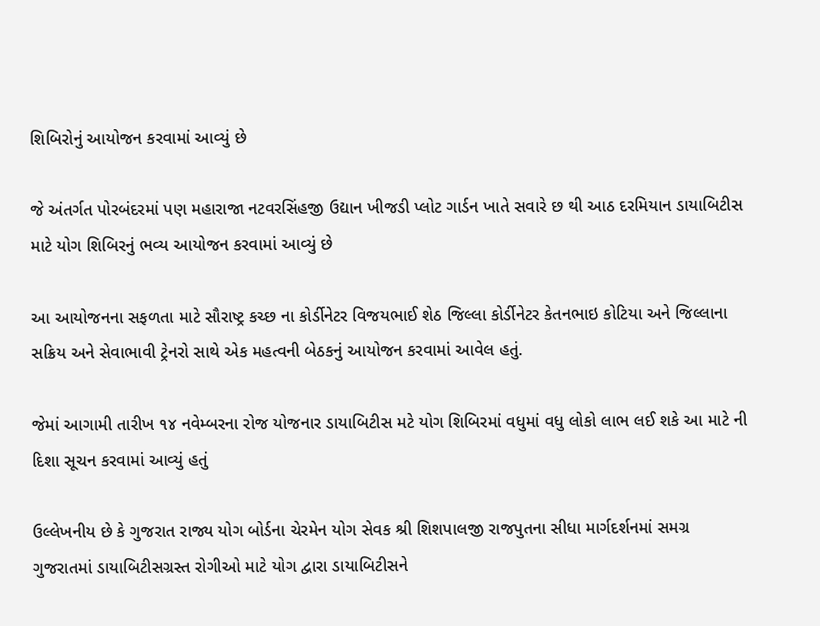શિબિરોનું આયોજન કરવામાં આવ્યું છે

જે અંતર્ગત પોરબંદરમાં પણ મહારાજા નટવરસિંહજી ઉદ્યાન ખીજડી પ્લોટ ગાર્ડન ખાતે સવારે છ થી આઠ દરમિયાન ડાયાબિટીસ માટે યોગ શિબિરનું ભવ્ય આયોજન કરવામાં આવ્યું છે

આ આયોજનના સફળતા માટે સૌરાષ્ટ્ર કચ્છ ના કોર્ડીનેટર વિજયભાઈ શેઠ જિલ્લા કોર્ડીનેટર કેતનભાઇ કોટિયા અને જિલ્લાના સક્રિય અને સેવાભાવી ટ્રેનરો સાથે એક મહત્વની બેઠકનું આયોજન કરવામાં આવેલ હતું.

જેમાં આગામી તારીખ ૧૪ નવેમ્બરના રોજ યોજનાર ડાયાબિટીસ મટે યોગ શિબિરમાં વધુમાં વધુ લોકો લાભ લઈ શકે આ માટે ની દિશા સૂચન કરવામાં આવ્યું હતું

ઉલ્લેખનીય છે કે ગુજરાત રાજ્ય યોગ બોર્ડના ચેરમેન યોગ સેવક શ્રી શિશપાલજી રાજપુતના સીધા માર્ગદર્શનમાં સમગ્ર ગુજરાતમાં ડાયાબિટીસગ્રસ્ત રોગીઓ માટે યોગ દ્વારા ડાયાબિટીસને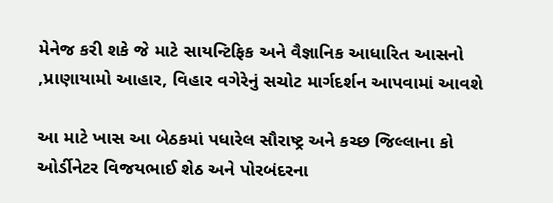મેનેજ કરી શકે જે માટે સાયન્ટિફિક અને વૈજ્ઞાનિક આધારિત આસનો ,પ્રાણાયામો આહાર, વિહાર વગેરેનું સચોટ માર્ગદર્શન આપવામાં આવશે

આ માટે ખાસ આ બેઠકમાં પધારેલ સૌરાષ્ટ્ર અને કચ્છ જિલ્લાના કો ઓર્ડીનેટર વિજયભાઈ શેઠ અને પોરબંદરના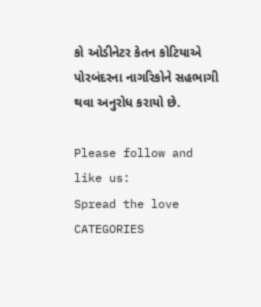કો ઓડીનેટર કેતન કોટિયાએ પોરબંદરના નાગરિકોને સહભાગી થવા અનુરોધ કરાયો છે.

Please follow and like us:
Spread the love
CATEGORIES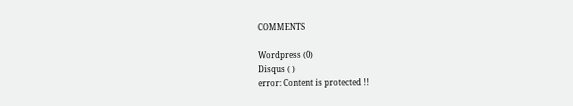COMMENTS

Wordpress (0)
Disqus ( )
error: Content is protected !!